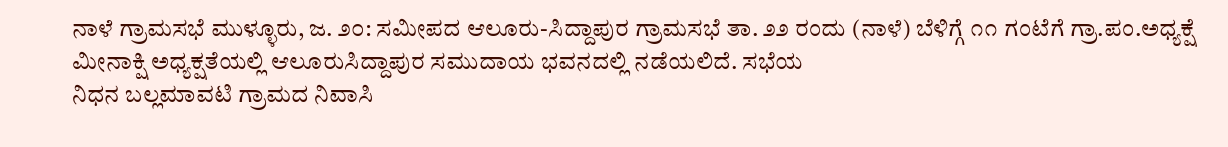ನಾಳೆ ಗ್ರಾಮಸಭೆ ಮುಳ್ಳೂರು, ಜ. ೨೦: ಸಮೀಪದ ಆಲೂರು-ಸಿದ್ದಾಪುರ ಗ್ರಾಮಸಭೆ ತಾ. ೨೨ ರಂದು (ನಾಳೆ) ಬೆಳಿಗ್ಗೆ ೧೧ ಗಂಟೆಗೆ ಗ್ರಾ.ಪಂ.ಅಧ್ಯಕ್ಷೆ ಮೀನಾಕ್ಷಿ ಅಧ್ಯಕ್ಷತೆಯಲ್ಲಿ ಆಲೂರುಸಿದ್ದಾಪುರ ಸಮುದಾಯ ಭವನದಲ್ಲಿ ನಡೆಯಲಿದೆ. ಸಭೆಯ
ನಿಧನ ಬಲ್ಲಮಾವಟಿ ಗ್ರಾಮದ ನಿವಾಸಿ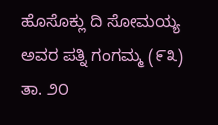ಹೊಸೊಕ್ಲು ದಿ ಸೋಮಯ್ಯ ಅವರ ಪತ್ನಿ ಗಂಗಮ್ಮ (೯೩) ತಾ. ೨೦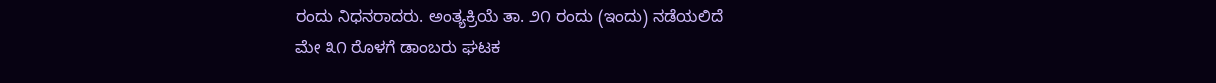ರಂದು ನಿಧನರಾದರು. ಅಂತ್ಯಕ್ರಿಯೆ ತಾ. ೨೧ ರಂದು (ಇಂದು) ನಡೆಯಲಿದೆ
ಮೇ ೩೧ ರೊಳಗೆ ಡಾಂಬರು ಘಟಕ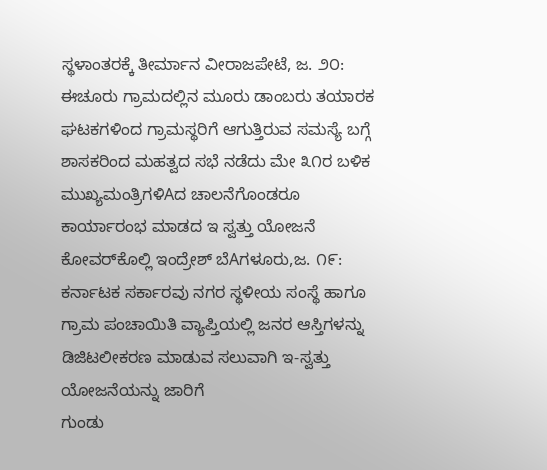ಸ್ಥಳಾಂತರಕ್ಕೆ ತೀರ್ಮಾನ ವೀರಾಜಪೇಟೆ, ಜ. ೨೦: ಈಚೂರು ಗ್ರಾಮದಲ್ಲಿನ ಮೂರು ಡಾಂಬರು ತಯಾರಕ ಘಟಕಗಳಿಂದ ಗ್ರಾಮಸ್ಥರಿಗೆ ಆಗುತ್ತಿರುವ ಸಮಸ್ಯೆ ಬಗ್ಗೆ ಶಾಸಕರಿಂದ ಮಹತ್ವದ ಸಭೆ ನಡೆದು ಮೇ ೩೧ರ ಬಳಿಕ
ಮುಖ್ಯಮಂತ್ರಿಗಳಿAದ ಚಾಲನೆಗೊಂಡರೂ ಕಾರ್ಯಾರಂಭ ಮಾಡದ ಇ ಸ್ವತ್ತು ಯೋಜನೆ ಕೋವರ್‌ಕೊಲ್ಲಿ ಇಂದ್ರೇಶ್ ಬೆAಗಳೂರು,ಜ. ೧೯: ಕರ್ನಾಟಕ ಸರ್ಕಾರವು ನಗರ ಸ್ಥಳೀಯ ಸಂಸ್ಥೆ ಹಾಗೂ ಗ್ರಾಮ ಪಂಚಾಯಿತಿ ವ್ಯಾಪ್ತಿಯಲ್ಲಿ ಜನರ ಆಸ್ತಿಗಳನ್ನು ಡಿಜಿಟಲೀಕರಣ ಮಾಡುವ ಸಲುವಾಗಿ ಇ-ಸ್ವತ್ತು ಯೋಜನೆಯನ್ನು ಜಾರಿಗೆ
ಗುಂಡು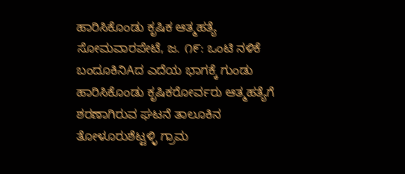ಹಾರಿಸಿಕೊಂಡು ಕೃಷಿಕ ಆತ್ಮಹತ್ಯೆ ಸೋಮವಾರಪೇಟೆ, ಜ. ೧೯: ಒಂಟಿ ನಳಿಕೆ ಬಂದೂಕಿನಿAದ ಎದೆಯ ಭಾಗಕ್ಕೆ ಗುಂಡು ಹಾರಿಸಿಕೊಂಡು ಕೃಷಿಕರೋರ್ವರು ಆತ್ಮಹತ್ಯೆಗೆ ಶರಣಾಗಿರುವ ಘಟನೆ ತಾಲೂಕಿನ ತೋಳೂರುಶೆಟ್ಟಳ್ಳಿ ಗ್ರಾಮ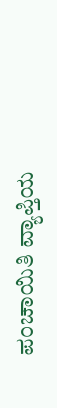ಪಂಚಾಯಿತಿ ವ್ಯಾಪ್ತಿಯ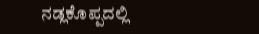ನಡ್ಲಕೊಪ್ಪದಲ್ಲಿ